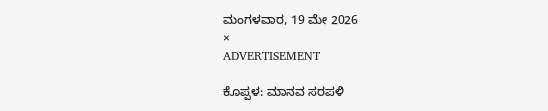ಮಂಗಳವಾರ, 19 ಮೇ 2026
×
ADVERTISEMENT

ಕೊಪ್ಪಳ: ಮಾನವ ಸರಪಳಿ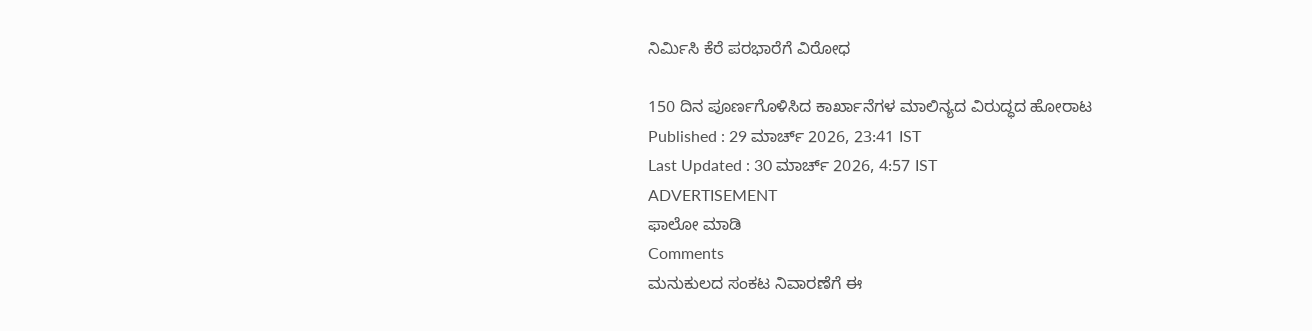ನಿರ್ಮಿಸಿ ಕೆರೆ ಪರಭಾರೆಗೆ ವಿರೋಧ

150 ದಿನ ಪೂರ್ಣಗೊಳಿಸಿದ ಕಾರ್ಖಾನೆಗಳ ಮಾಲಿನ್ಯದ ವಿರುದ್ಧದ ಹೋರಾಟ
Published : 29 ಮಾರ್ಚ್ 2026, 23:41 IST
Last Updated : 30 ಮಾರ್ಚ್ 2026, 4:57 IST
ADVERTISEMENT
ಫಾಲೋ ಮಾಡಿ
Comments
ಮನುಕುಲದ ಸಂಕಟ ನಿವಾರಣೆಗೆ ಈ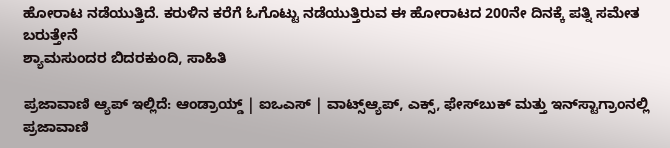ಹೋರಾಟ ನಡೆಯುತ್ತಿದೆ. ಕರುಳಿನ ಕರೆಗೆ ಓಗೊಟ್ಟು ನಡೆಯುತ್ತಿರುವ ಈ ಹೋರಾಟದ 200ನೇ ದಿನಕ್ಕೆ ಪತ್ನಿ ಸಮೇತ ಬರುತ್ತೇನೆ
ಶ್ಯಾಮಸುಂದರ ಬಿದರಕುಂದಿ, ಸಾಹಿತಿ

ಪ್ರಜಾವಾಣಿ ಆ್ಯಪ್ ಇಲ್ಲಿದೆ: ಆಂಡ್ರಾಯ್ಡ್ | ಐಒಎಸ್ | ವಾಟ್ಸ್ಆ್ಯಪ್, ಎಕ್ಸ್, ಫೇಸ್‌ಬುಕ್ ಮತ್ತು ಇನ್‌ಸ್ಟಾಗ್ರಾಂನಲ್ಲಿ ಪ್ರಜಾವಾಣಿ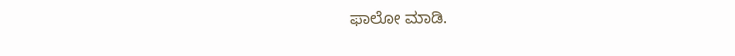ಫಾಲೋ ಮಾಡಿ.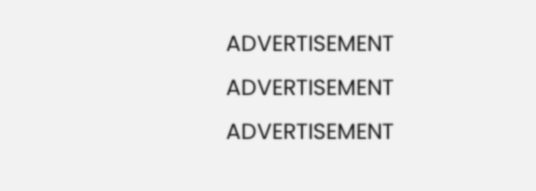ADVERTISEMENT
ADVERTISEMENT
ADVERTISEMENT